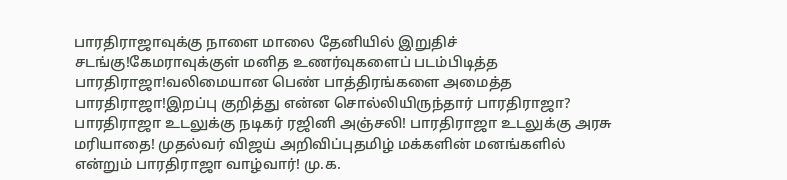பாரதிராஜாவுக்கு நாளை மாலை தேனியில் இறுதிச் சடங்கு!கேமராவுக்குள் மனித உணர்வுகளைப் படம்பிடித்த பாரதிராஜா!வலிமையான பெண் பாத்திரங்களை அமைத்த பாரதிராஜா!இறப்பு குறித்து என்ன சொல்லியிருந்தார் பாரதிராஜா? பாரதிராஜா உடலுக்கு நடிகர் ரஜினி அஞ்சலி! பாரதிராஜா உடலுக்கு அரசு மரியாதை! முதல்வர் விஜய் அறிவிப்புதமிழ் மக்களின் மனங்களில் என்றும் பாரதிராஜா வாழ்வார்! மு.க.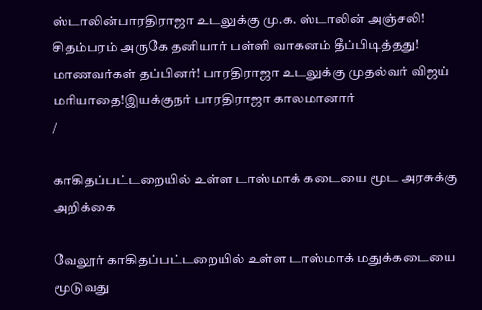ஸ்டாலின்பாரதிராஜா உடலுக்கு மு.க. ஸ்டாலின் அஞ்சலி! சிதம்பரம் அருகே தனியார் பள்ளி வாகனம் தீப்பிடித்தது! மாணவர்கள் தப்பினர்! பாரதிராஜா உடலுக்கு முதல்வர் விஜய் மரியாதை!இயக்குநர் பாரதிராஜா காலமானார்
/

காகிதப்பட்டறையில் உள்ள டாஸ்மாக் கடையை மூட அரசுக்கு அறிக்கை

வேலூர் காகிதப்பட்டறையில் உள்ள டாஸ்மாக் மதுக்கடையை மூடுவது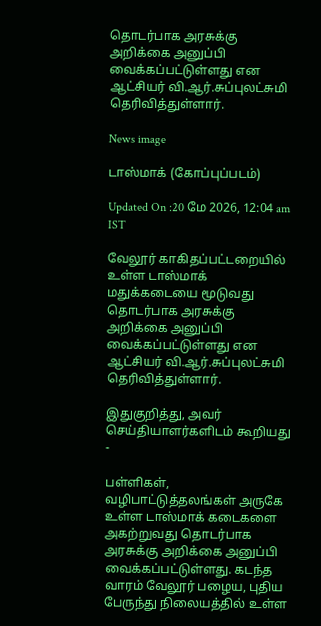தொடர்பாக அரசுக்கு அறிக்கை அனுப்பி வைக்கப்பட்டுள்ளது என ஆட்சியர் வி.ஆர்.சுப்புலட்சுமி தெரிவித்துள்ளார்.

News image

டாஸ்மாக் (கோப்புப்படம்)

Updated On :20 மே 2026, 12:04 am IST

வேலூர் காகிதப்பட்டறையில் உள்ள டாஸ்மாக் மதுக்கடையை மூடுவது தொடர்பாக அரசுக்கு அறிக்கை அனுப்பி வைக்கப்பட்டுள்ளது என ஆட்சியர் வி.ஆர்.சுப்புலட்சுமி தெரிவித்துள்ளார்.

இதுகுறித்து, அவர் செய்தியாளர்களிடம் கூறியது -

பள்ளிகள், வழிபாட்டுத்தலங்கள் அருகே உள்ள டாஸ்மாக் கடைகளை அகற்றுவது தொடர்பாக அரசுக்கு அறிக்கை அனுப்பி வைக்கப்பட்டுள்ளது. கடந்த வாரம் வேலூர் பழைய, புதிய பேருந்து நிலையத்தில் உள்ள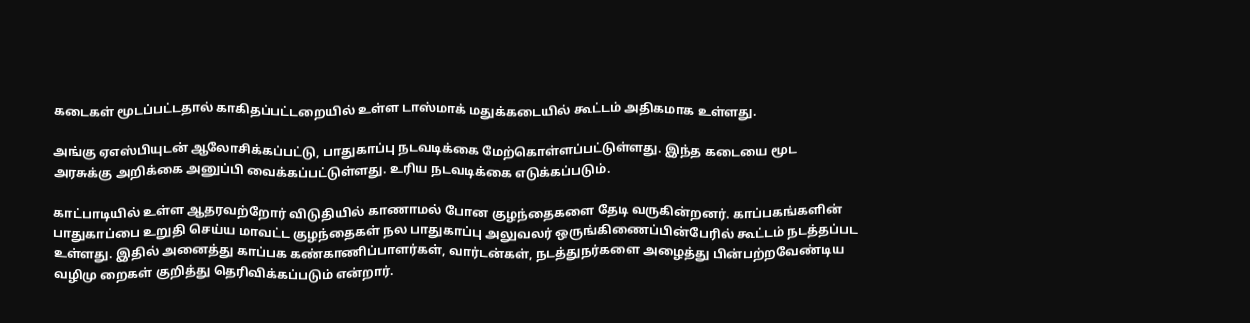கடைகள் மூடப்பட்டதால் காகிதப்பட்டறையில் உள்ள டாஸ்மாக் மதுக்கடையில் கூட்டம் அதிகமாக உள்ளது.

அங்கு ஏஎஸ்பியுடன் ஆலோசிக்கப்பட்டு, பாதுகாப்பு நடவடிக்கை மேற்கொள்ளப்பட்டுள்ளது. இந்த கடையை மூட அரசுக்கு அறிக்கை அனுப்பி வைக்கப்பட்டுள்ளது. உரிய நடவடிக்கை எடுக்கப்படும்.

காட்பாடியில் உள்ள ஆதரவற்றோர் விடுதியில் காணாமல் போன குழந்தைகளை தேடி வருகின்றனர். காப்பகங்களின் பாதுகாப்பை உறுதி செய்ய மாவட்ட குழந்தைகள் நல பாதுகாப்பு அலுவலர் ஒருங்கிணைப்பின்பேரில் கூட்டம் நடத்தப்பட உள்ளது. இதில் அனைத்து காப்பக கண்காணிப்பாளர்கள், வார்டன்கள், நடத்துநர்களை அழைத்து பின்பற்றவேண்டிய வழிமு றைகள் குறித்து தெரிவிக்கப்படும் என்றார்.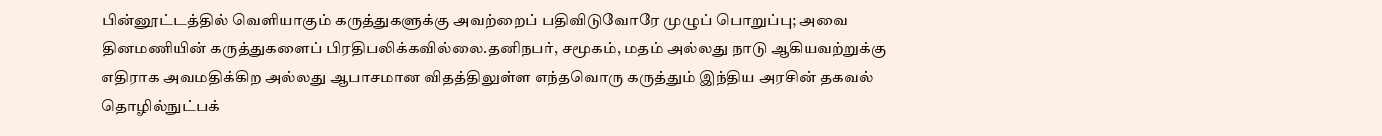பின்னூட்டத்தில் வெளியாகும் கருத்துகளுக்கு அவற்றைப் பதிவிடுவோரே முழுப் பொறுப்பு; அவை தினமணியின் கருத்துகளைப் பிரதிபலிக்கவில்லை.தனிநபர், சமூகம், மதம் அல்லது நாடு ஆகியவற்றுக்கு எதிராக அவமதிக்கிற அல்லது ஆபாசமான விதத்திலுள்ள எந்தவொரு கருத்தும் இந்திய அரசின் தகவல் தொழில்நுட்பக்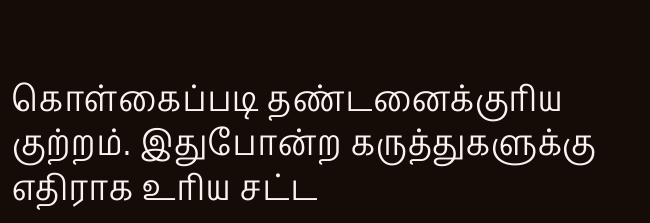கொள்கைப்படி தண்டனைக்குரிய குற்றம். இதுபோன்ற கருத்துகளுக்கு எதிராக உரிய சட்ட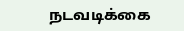நடவடிக்கை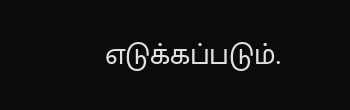எடுக்கப்படும்.